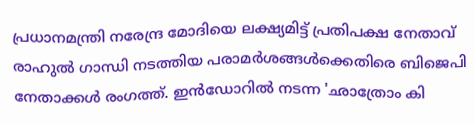പ്രധാനമന്ത്രി നരേന്ദ്ര മോദിയെ ലക്ഷ്യമിട്ട് പ്രതിപക്ഷ നേതാവ് രാഹുൽ ഗാന്ധി നടത്തിയ പരാമർശങ്ങൾക്കെതിരെ ബിജെപി നേതാക്കൾ രംഗത്ത്. ഇൻഡോറിൽ നടന്ന 'ഛാത്രോം കി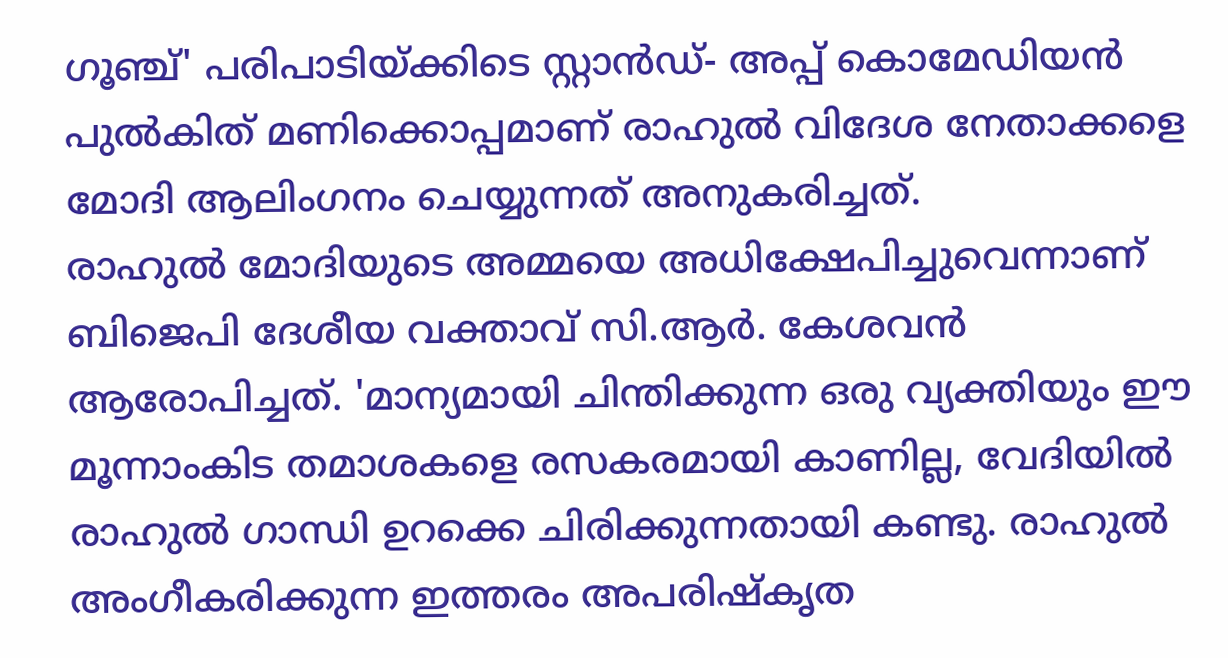ഗൂഞ്ച്' പരിപാടിയ്ക്കിടെ സ്റ്റാൻഡ്- അപ്പ് കൊമേഡിയൻ പുൽകിത് മണിക്കൊപ്പമാണ് രാഹുൽ വിദേശ നേതാക്കളെ മോദി ആലിംഗനം ചെയ്യുന്നത് അനുകരിച്ചത്.
രാഹുൽ മോദിയുടെ അമ്മയെ അധിക്ഷേപിച്ചുവെന്നാണ് ബിജെപി ദേശീയ വക്താവ് സി.ആർ. കേശവൻ ആരോപിച്ചത്. 'മാന്യമായി ചിന്തിക്കുന്ന ഒരു വ്യക്തിയും ഈ മൂന്നാംകിട തമാശകളെ രസകരമായി കാണില്ല, വേദിയിൽ രാഹുൽ ഗാന്ധി ഉറക്കെ ചിരിക്കുന്നതായി കണ്ടു. രാഹുൽ അംഗീകരിക്കുന്ന ഇത്തരം അപരിഷ്കൃത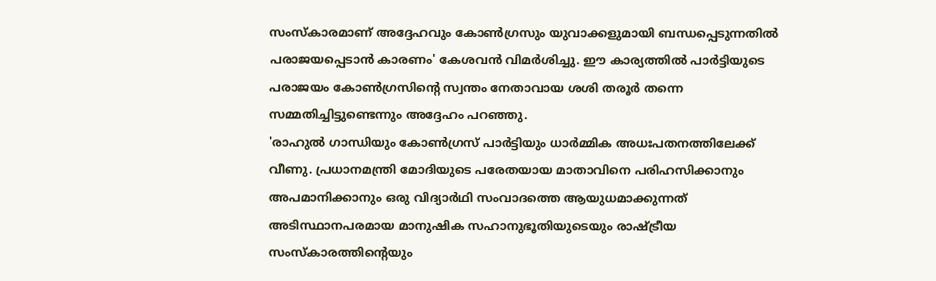സംസ്കാരമാണ് അദ്ദേഹവും കോൺഗ്രസും യുവാക്കളുമായി ബന്ധപ്പെടുന്നതിൽ പരാജയപ്പെടാൻ കാരണം' കേശവൻ വിമർശിച്ചു. ഈ കാര്യത്തിൽ പാർട്ടിയുടെ പരാജയം കോൺഗ്രസിന്റെ സ്വന്തം നേതാവായ ശശി തരൂർ തന്നെ സമ്മതിച്ചിട്ടുണ്ടെന്നും അദ്ദേഹം പറഞ്ഞു.
'രാഹുൽ ഗാന്ധിയും കോൺഗ്രസ് പാർട്ടിയും ധാർമ്മിക അധഃപതനത്തിലേക്ക് വീണു. പ്രധാനമന്ത്രി മോദിയുടെ പരേതയായ മാതാവിനെ പരിഹസിക്കാനും അപമാനിക്കാനും ഒരു വിദ്യാർഥി സംവാദത്തെ ആയുധമാക്കുന്നത് അടിസ്ഥാനപരമായ മാനുഷിക സഹാനുഭൂതിയുടെയും രാഷ്ട്രീയ സംസ്കാരത്തിന്റെയും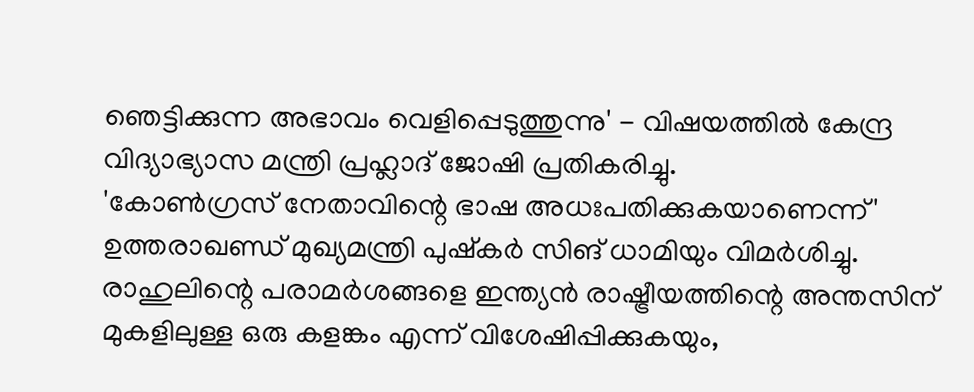ഞെട്ടിക്കുന്ന അഭാവം വെളിപ്പെടുത്തുന്നു' - വിഷയത്തിൽ കേന്ദ്ര വിദ്യാഭ്യാസ മന്ത്രി പ്രഹ്ലാദ് ജോഷി പ്രതികരിച്ചു.
'കോൺഗ്രസ് നേതാവിന്റെ ഭാഷ അധഃപതിക്കുകയാണെന്ന്' ഉത്തരാഖണ്ഡ് മുഖ്യമന്ത്രി പുഷ്കർ സിങ് ധാമിയും വിമർശിച്ചു. രാഹുലിന്റെ പരാമർശങ്ങളെ ഇന്ത്യൻ രാഷ്ട്രീയത്തിന്റെ അന്തസിന് മുകളിലുള്ള ഒരു കളങ്കം എന്ന് വിശേഷിപ്പിക്കുകയും,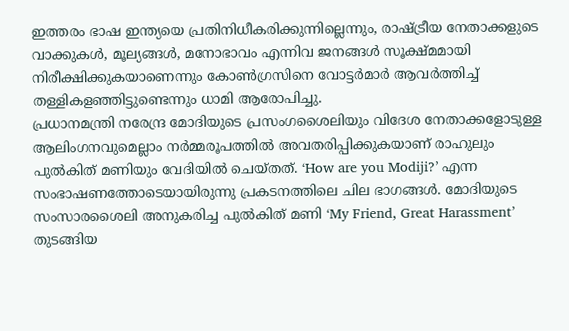ഇത്തരം ഭാഷ ഇന്ത്യയെ പ്രതിനിധീകരിക്കുന്നില്ലെന്നും, രാഷ്ട്രീയ നേതാക്കളുടെ വാക്കുകൾ, മൂല്യങ്ങൾ, മനോഭാവം എന്നിവ ജനങ്ങൾ സൂക്ഷ്മമായി നിരീക്ഷിക്കുകയാണെന്നും കോൺഗ്രസിനെ വോട്ടർമാർ ആവർത്തിച്ച് തള്ളികളഞ്ഞിട്ടുണ്ടെന്നും ധാമി ആരോപിച്ചു.
പ്രധാനമന്ത്രി നരേന്ദ്ര മോദിയുടെ പ്രസംഗശൈലിയും വിദേശ നേതാക്കളോടുള്ള ആലിംഗനവുമെല്ലാം നർമ്മരൂപത്തിൽ അവതരിപ്പിക്കുകയാണ് രാഹുലും പുൽകിത് മണിയും വേദിയിൽ ചെയ്തത്. ‘How are you Modiji?’ എന്ന സംഭാഷണത്തോടെയായിരുന്നു പ്രകടനത്തിലെ ചില ഭാഗങ്ങൾ. മോദിയുടെ സംസാരശൈലി അനുകരിച്ച പുൽകിത് മണി ‘My Friend, Great Harassment’ തുടങ്ങിയ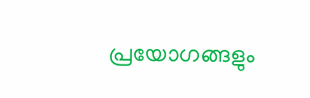പ്രയോഗങ്ങളും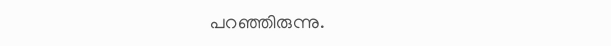പറഞ്ഞിരുന്നു.